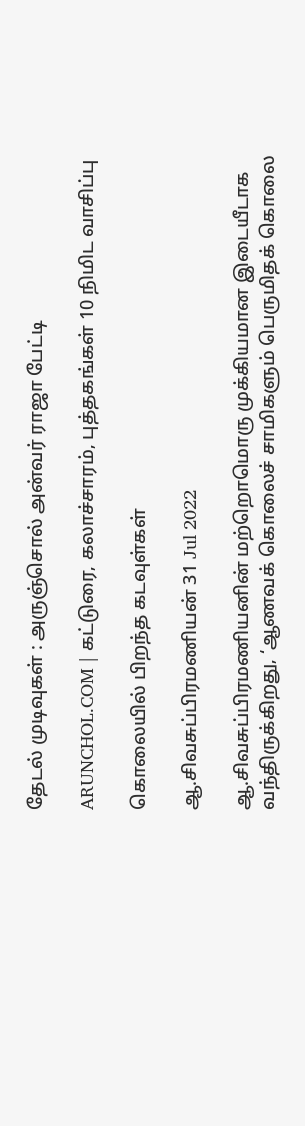தேடல் முடிவுகள் : அருஞ்சொல் அன்வர் ராஜா பேட்டி

ARUNCHOL.COM | கட்டுரை, கலாச்சாரம், புத்தகங்கள் 10 நிமிட வாசிப்பு

கொலையில் பிறந்த கடவுள்கள்

ஆ.சிவசுப்பிரமணியன் 31 Jul 2022

ஆ.சிவசுப்பிரமணியனின் மற்றொமொரு முக்கியமான இடையீடாக வந்திருக்கிறது, ‘ஆணவக் கொலைச் சாமிகளும் பெருமிதக் கொலை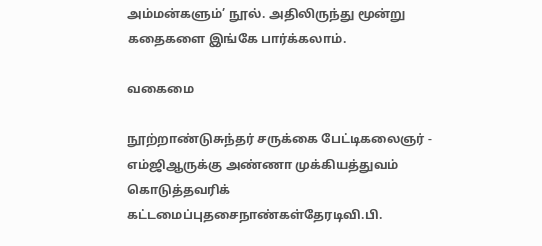அம்மன்களும்’ நூல். அதிலிருந்து மூன்று கதைகளை இங்கே பார்க்கலாம்.

வகைமை

நூற்றாண்டுசுந்தர் சருக்கை பேட்டிகலைஞர் - எம்ஜிஆருக்கு அண்ணா முக்கியத்துவம் கொடுத்தவரிக் கட்டமைப்புதசைநாண்கள்தேரடிவி.பி.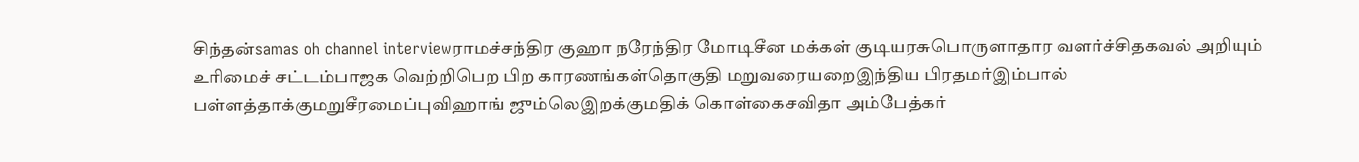சிந்தன்samas oh channel interviewராமச்சந்திர குஹா நரேந்திர மோடிசீன மக்கள் குடியரசுபொருளாதார வளர்ச்சிதகவல் அறியும் உரிமைச் சட்டம்பாஜக வெற்றிபெற பிற காரணங்கள்தொகுதி மறுவரையறைஇந்திய பிரதமர்இம்பால் பள்ளத்தாக்குமறுசீரமைப்புவிஹாங் ஜும்லெஇறக்குமதிக் கொள்கைசவிதா அம்பேத்கர்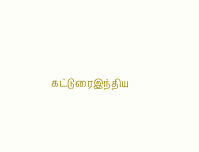கட்டுரைஇந்திய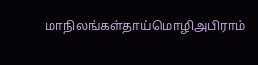மாநிலங்கள்தாய்மொழிஅபிராம்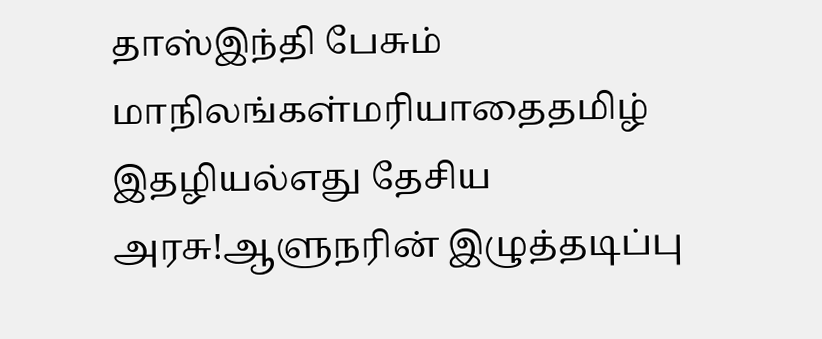தாஸ்இந்தி பேசும் மாநிலங்கள்மரியாதைதமிழ் இதழியல்எது தேசிய அரசு!ஆளுநரின் இழுத்தடிப்பு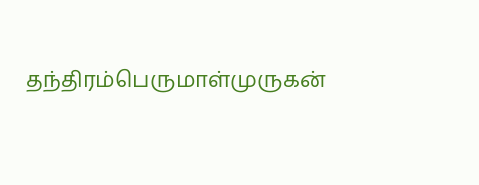தந்திரம்பெருமாள்முருகன்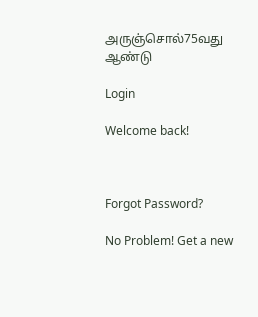அருஞ்சொல்75வது ஆண்டு

Login

Welcome back!



Forgot Password?

No Problem! Get a new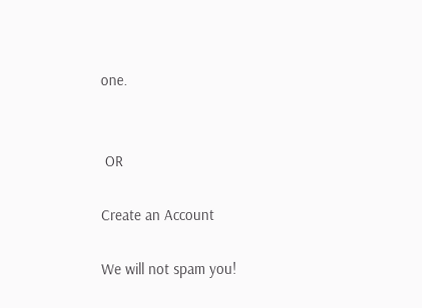one.


 OR

Create an Account

We will not spam you!